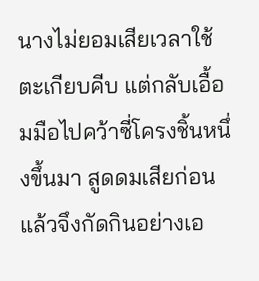นางไม่ยอมเสียเวลาใช้ตะเกียบคีบ แต่กลับเอื้อมมือไปคว้าซี่โครงชิ้นหนึ่งขึ้นมา สูดดมเสียก่อนแล้วจึงกัดกินอย่างเอ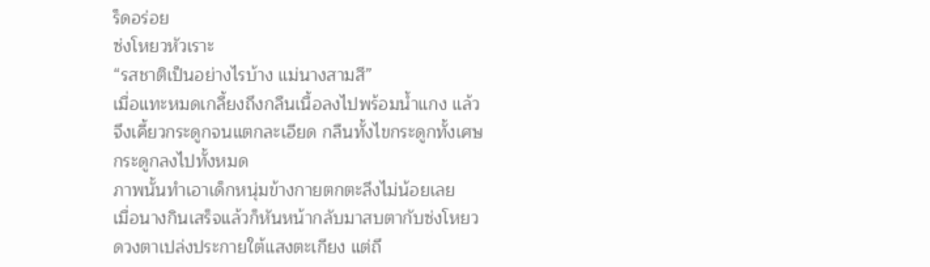ร็ดอร่อย
ซ่งโหยวหัวเราะ
“รสชาติเป็นอย่างไรบ้าง แม่นางสามสี”
เมื่อแทะหมดเกลี้ยงถึงกลืนเนื้อลงไปพร้อมน้ำแกง แล้วจึงเคี้ยวกระดูกจนแตกละเอียด กลืนทั้งไขกระดูกทั้งเศษกระดูกลงไปทั้งหมด
ภาพนั้นทำเอาเด็กหนุ่มข้างกายตกตะลึงไม่น้อยเลย
เมื่อนางกินเสร็จแล้วก็หันหน้ากลับมาสบตากับซ่งโหยว ดวงตาเปล่งประกายใต้แสงตะเกียง แต่ถึ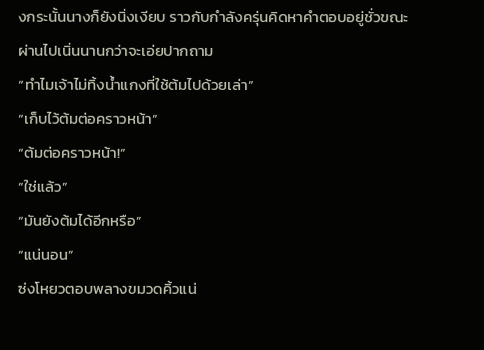งกระนั้นนางก็ยังนิ่งเงียบ ราวกับกำลังครุ่นคิดหาคำตอบอยู่ชั่วขณะ
ผ่านไปเนิ่นนานกว่าจะเอ่ยปากถาม
“ทำไมเจ้าไม่ทิ้งน้ำแกงที่ใช้ต้มไปด้วยเล่า”
“เก็บไว้ต้มต่อคราวหน้า”
“ต้มต่อคราวหน้า!”
“ใช่แล้ว”
“มันยังต้มได้อีกหรือ”
“แน่นอน”
ซ่งโหยวตอบพลางขมวดคิ้วแน่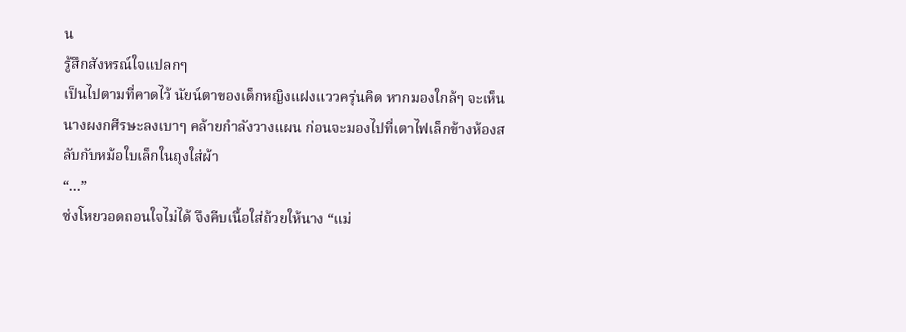น
รู้สึกสังหรณ์ใจแปลกๆ
เป็นไปตามที่คาดไว้ นัยน์ตาของเด็กหญิงแฝงแววครุ่นคิด หากมองใกล้ๆ จะเห็นนางผงกศีรษะลงเบาๆ คล้ายกำลังวางแผน ก่อนจะมองไปที่เตาไฟเล็กข้างห้องสลับกับหม้อใบเล็กในถุงใส่ผ้า
“…”
ซ่งโหยวอดถอนใจไม่ได้ จึงคีบเนื้อใส่ถ้วยให้นาง “แม่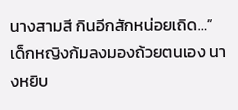นางสามสี กินอีกสักหน่อยเถิด…”
เด็กหญิงก้มลงมองถ้วยตนเอง นางหยิบ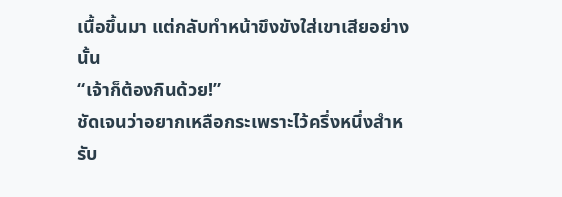เนื้อขึ้นมา แต่กลับทำหน้าขึงขังใส่เขาเสียอย่างนั้น
“เจ้าก็ต้องกินด้วย!”
ชัดเจนว่าอยากเหลือกระเพราะไว้ครึ่งหนึ่งสำหรับ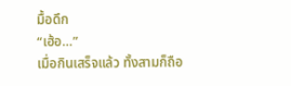มื้อดึก
“เฮ้อ…”
เมื่อกินเสร็จแล้ว ทั้งสามก็ถือ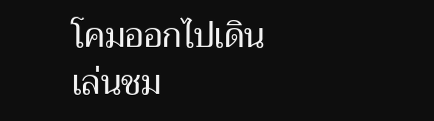โคมออกไปเดินเล่นชม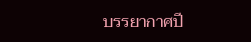บรรยากาศปี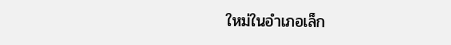ใหม่ในอำเภอเล็ก